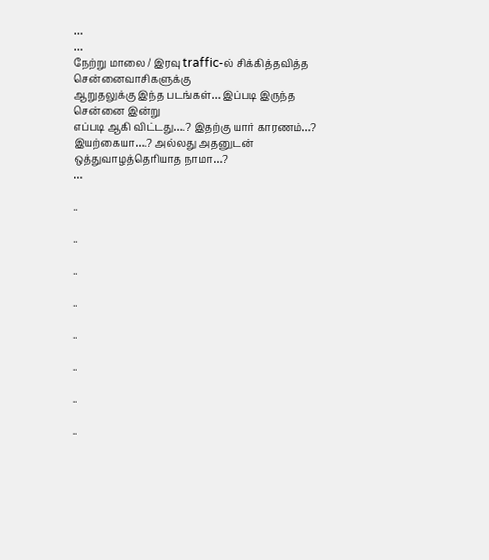…
…
நேற்று மாலை / இரவு traffic-ல் சிக்கித்தவித்த சென்னைவாசிகளுக்கு
ஆறுதலுக்கு இந்த படங்கள்… இப்படி இருந்த சென்னை இன்று
எப்படி ஆகி விட்டது….? இதற்கு யார் காரணம்…?
இயற்கையா….? அல்லது அதனுடன் ஒத்துவாழத்தெரியாத நாமா…?
…

..

..

..

..

..

..

..

..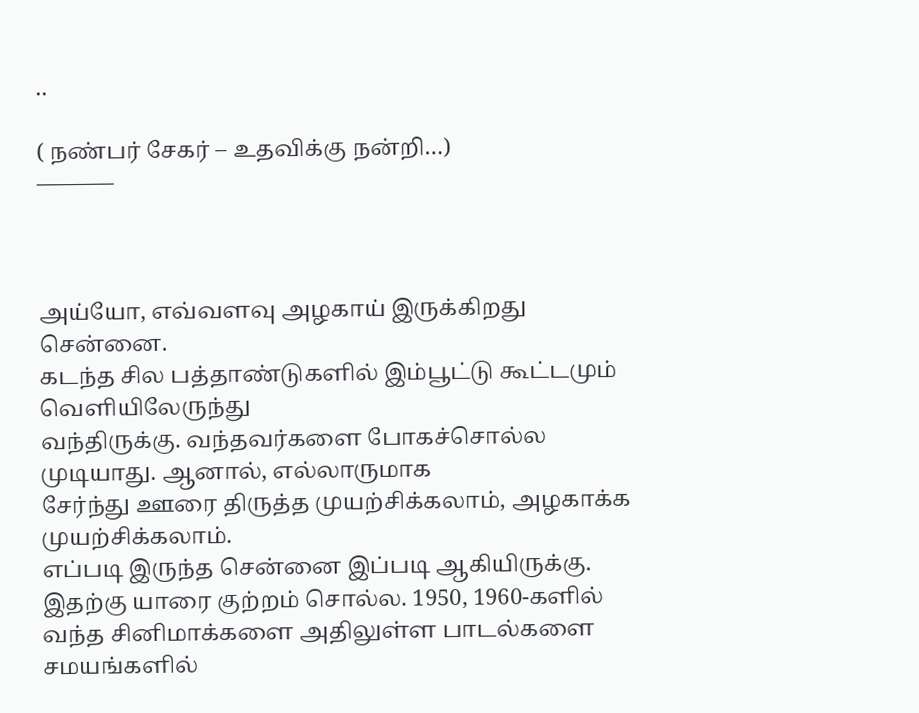..

( நண்பர் சேகர் – உதவிக்கு நன்றி…)
———–



அய்யோ, எவ்வளவு அழகாய் இருக்கிறது சென்னை.
கடந்த சில பத்தாண்டுகளில் இம்பூட்டு கூட்டமும் வெளியிலேருந்து
வந்திருக்கு. வந்தவர்களை போகச்சொல்ல முடியாது. ஆனால், எல்லாருமாக
சேர்ந்து ஊரை திருத்த முயற்சிக்கலாம், அழகாக்க முயற்சிக்கலாம்.
எப்படி இருந்த சென்னை இப்படி ஆகியிருக்கு. இதற்கு யாரை குற்றம் சொல்ல. 1950, 1960-களில் வந்த சினிமாக்களை அதிலுள்ள பாடல்களை சமயங்களில்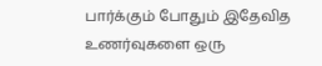பார்க்கும் போதும் இதேவித உணர்வுகளை ஒரு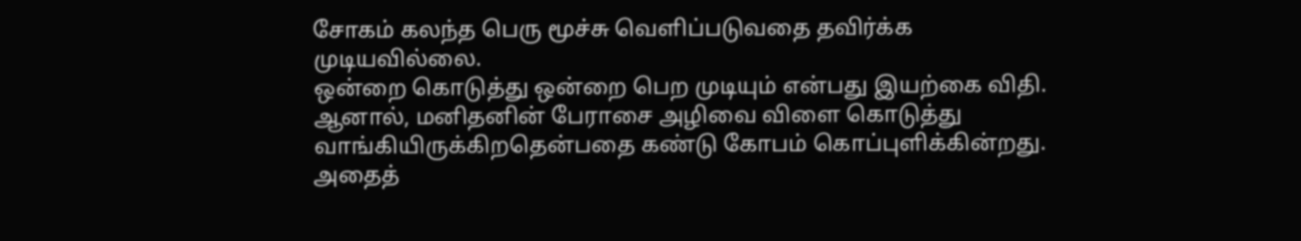சோகம் கலந்த பெரு மூச்சு வெளிப்படுவதை தவிர்க்க முடியவில்லை.
ஒன்றை கொடுத்து ஒன்றை பெற முடியும் என்பது இயற்கை விதி. ஆனால், மனிதனின் பேராசை அழிவை விளை கொடுத்து வாங்கியிருக்கிறதென்பதை கண்டு கோபம் கொப்புளிக்கின்றது. அதைத்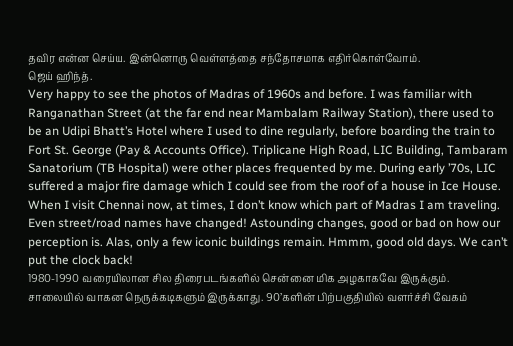தவிர என்ன செய்ய. இன்னொரு வெள்ளத்தை சந்தோசமாக எதிர்கொள்வோம்.
ஜெய் ஹிந்த்.
Very happy to see the photos of Madras of 1960s and before. I was familiar with Ranganathan Street (at the far end near Mambalam Railway Station), there used to be an Udipi Bhatt’s Hotel where I used to dine regularly, before boarding the train to Fort St. George (Pay & Accounts Office). Triplicane High Road, LIC Building, Tambaram Sanatorium (TB Hospital) were other places frequented by me. During early ’70s, LIC suffered a major fire damage which I could see from the roof of a house in Ice House. When I visit Chennai now, at times, I don’t know which part of Madras I am traveling. Even street/road names have changed! Astounding changes, good or bad on how our perception is. Alas, only a few iconic buildings remain. Hmmm, good old days. We can’t put the clock back!
1980-1990 வரையிலான சில திரைபடங்களில் சென்னை மிக அழகாகவே இருக்கும். சாலையில் வாகன நெருக்கடிகளும் இருக்காது. 90’களின் பிற்பகுதியில் வளர்ச்சி வேகம்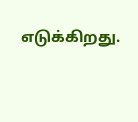எடுக்கிறது.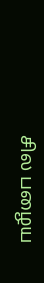சில பழைய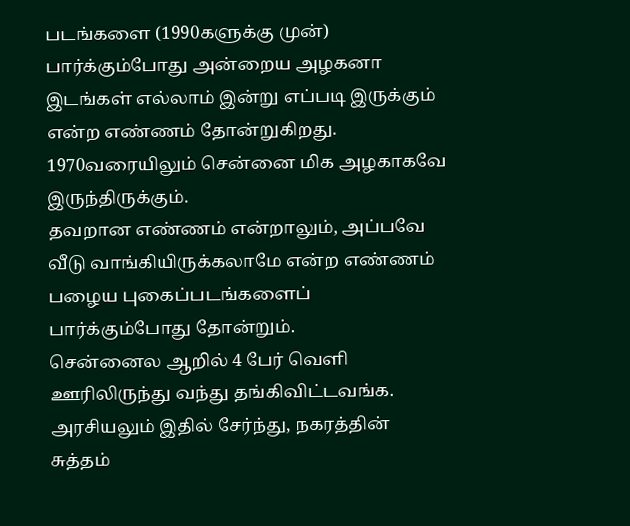படங்களை (1990களுக்கு முன்) பார்க்கும்போது அன்றைய அழகனா இடங்கள் எல்லாம் இன்று எப்படி இருக்கும் என்ற எண்ணம் தோன்றுகிறது. 1970வரையிலும் சென்னை மிக அழகாகவே இருந்திருக்கும்.
தவறான எண்ணம் என்றாலும், அப்பவே வீடு வாங்கியிருக்கலாமே என்ற எண்ணம் பழைய புகைப்படங்களைப் பார்க்கும்போது தோன்றும்.
சென்னைல ஆறில் 4 பேர் வெளி ஊரிலிருந்து வந்து தங்கிவிட்டவங்க. அரசியலும் இதில் சேர்ந்து, நகரத்தின் சுத்தம்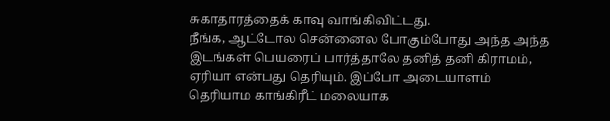சுகாதாரத்தைக் காவு வாங்கிவிட்டது.
நீங்க, ஆட்டோல சென்னைல போகும்போது அந்த அந்த இடங்கள் பெயரைப் பார்த்தாலே தனித் தனி கிராமம், ஏரியா என்பது தெரியும். இப்போ அடையாளம் தெரியாம காங்கிரீட் மலையாக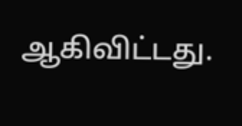ஆகிவிட்டது.